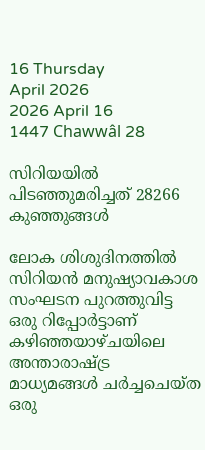16 Thursday
April 2026
2026 April 16
1447 Chawwâl 28

സിറിയയില്‍ പിടഞ്ഞുമരിച്ചത് 28266 കുഞ്ഞുങ്ങള്‍

ലോക ശിശുദിനത്തില്‍ സിറിയന്‍ മനുഷ്യാവകാശ സംഘടന പുറത്തുവിട്ട ഒരു റിപ്പോര്‍ട്ടാണ് കഴിഞ്ഞയാഴ്ചയിലെ അന്താരാഷ്ട്ര മാധ്യമങ്ങള്‍ ചര്‍ച്ചചെയ്ത ഒരു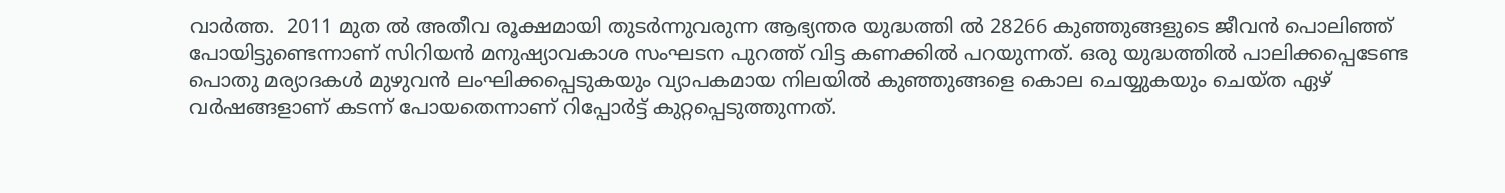വാര്‍ത്ത.  2011 മുത ല്‍ അതീവ രൂക്ഷമായി തുടര്‍ന്നുവരുന്ന ആഭ്യന്തര യുദ്ധത്തി ല്‍ 28266 കുഞ്ഞുങ്ങളുടെ ജീവന്‍ പൊലിഞ്ഞ് പോയിട്ടുണ്ടെന്നാണ് സിറിയന്‍ മനുഷ്യാവകാശ സംഘടന പുറത്ത് വിട്ട കണക്കില്‍ പറയുന്നത്. ഒരു യുദ്ധത്തില്‍ പാലിക്കപ്പെടേണ്ട പൊതു മര്യാദകള്‍ മുഴുവന്‍ ലംഘിക്കപ്പെടുകയും വ്യാപകമായ നിലയില്‍ കുഞ്ഞുങ്ങളെ കൊല ചെയ്യുകയും ചെയ്ത ഏഴ് വര്‍ഷങ്ങളാണ് കടന്ന് പോയതെന്നാണ് റിപ്പോര്‍ട്ട് കുറ്റപ്പെടുത്തുന്നത്.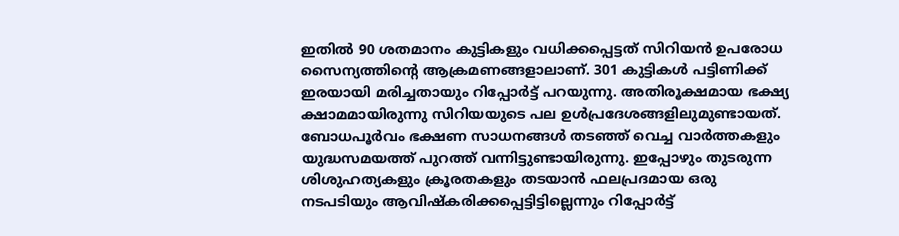ഇതില്‍ 90 ശതമാനം കുട്ടികളും വധിക്കപ്പെട്ടത് സിറിയന്‍ ഉപരോധ സൈന്യത്തിന്റെ ആക്രമണങ്ങളാലാണ്. 301 കുട്ടികള്‍ പട്ടിണിക്ക് ഇരയായി മരിച്ചതായും റിപ്പോര്‍ട്ട് പറയുന്നു. അതിരൂക്ഷമായ ഭക്ഷ്യ ക്ഷാമമായിരുന്നു സിറിയയുടെ പല ഉള്‍പ്രദേശങ്ങളിലുമുണ്ടായത്. ബോധപൂര്‍വം ഭക്ഷണ സാധനങ്ങള്‍ തടഞ്ഞ് വെച്ച വാര്‍ത്തകളും യുദ്ധസമയത്ത് പുറത്ത് വന്നിട്ടുണ്ടായിരുന്നു. ഇപ്പോഴും തുടരുന്ന ശിശുഹത്യകളും ക്രൂരതകളും തടയാന്‍ ഫലപ്രദമായ ഒരു നടപടിയും ആവിഷ്‌കരിക്കപ്പെട്ടിട്ടില്ലെന്നും റിപ്പോര്‍ട്ട്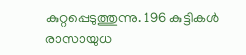കുറ്റപ്പെടുത്തുന്നു. 196 കുട്ടികള്‍ രാസായുധ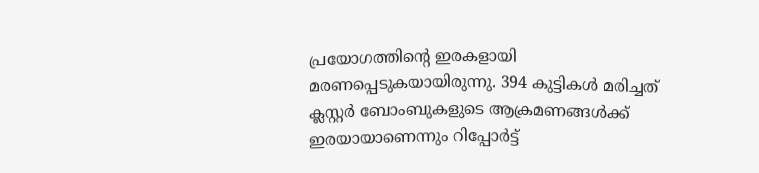പ്രയോഗത്തിന്റെ ഇരകളായി മരണപ്പെടുകയായിരുന്നു. 394 കുട്ടികള്‍ മരിച്ചത് ക്ലസ്റ്റര്‍ ബോംബുകളുടെ ആക്രമണങ്ങള്‍ക്ക് ഇരയായാണെന്നും റിപ്പോര്‍ട്ട്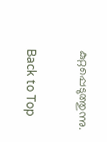കുറ്റപ്പെടുത്തുന്നു.

Back to Top